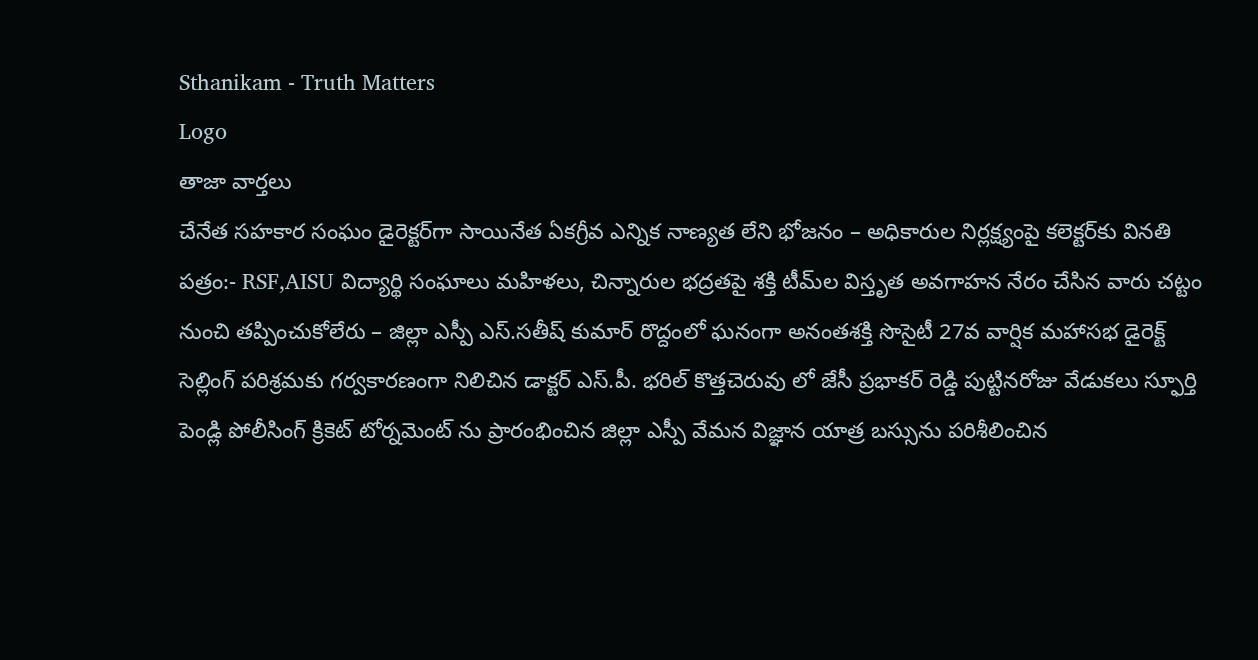Sthanikam - Truth Matters
Logo
తాజా వార్తలు
చేనేత సహకార సంఘం డైరెక్టర్‌గా సాయినేత ఏకగ్రీవ ఎన్నిక నాణ్యత లేని భోజనం – అధికారుల నిర్లక్ష్యంపై కలెక్టర్‌కు వినతి పత్రం:- RSF,AISU విద్యార్థి సంఘాలు మహిళలు, చిన్నారుల భద్రతపై శక్తి టీమ్‌ల విస్తృత అవగాహన నేరం చేసిన వారు చట్టం నుంచి తప్పించుకోలేరు – జిల్లా ఎస్పీ ఎస్.సతీష్ కుమార్ రొద్దంలో ఘనంగా అనంతశక్తి సొసైటీ 27వ వార్షిక మహాసభ డైరెక్ట్ సెల్లింగ్ పరిశ్రమకు గర్వకారణంగా నిలిచిన డాక్టర్ ఎస్.పీ. భరిల్ కొత్తచెరువు లో జేసీ ప్రభాకర్ రెడ్డి పుట్టినరోజు వేడుకలు స్ఫూర్తి పెండ్లి పోలీసింగ్ క్రికెట్ టోర్నమెంట్ ను ప్రారంభించిన జిల్లా ఎస్పీ వేమన విజ్ఞాన యాత్ర బస్సును పరిశీలించిన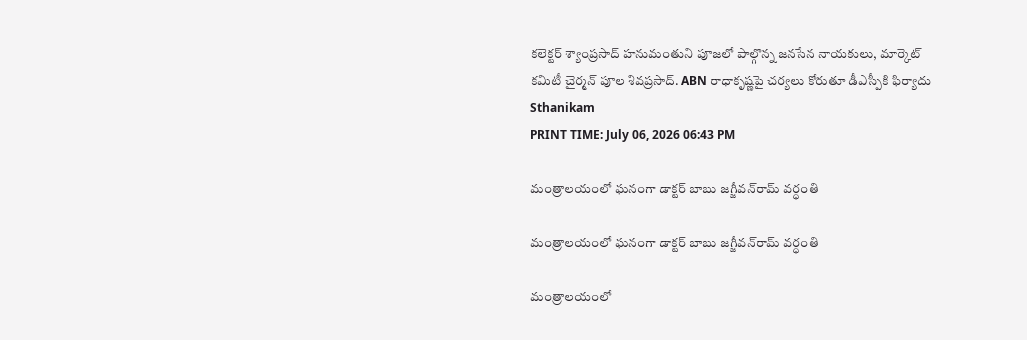కలెక్టర్ శ్యాంప్రసాద్ హనుమంతుని పూజలో పాల్గొన్న జనసేన నాయకులు, మార్కెట్ కమిటీ చైర్మన్ పూల శివప్రసాద్. ABN రాధాకృష్ణపై చర్యలు కోరుతూ డీఎస్పీకి ఫిర్యాదు
Sthanikam
PRINT TIME: July 06, 2026 06:43 PM

మంత్రాలయంలో ఘనంగా డాక్టర్ బాబు జగ్జీవన్‌రామ్ వర్ధంతి

మంత్రాలయంలో ఘనంగా డాక్టర్ బాబు జగ్జీవన్‌రామ్ వర్ధంతి

మంత్రాలయంలో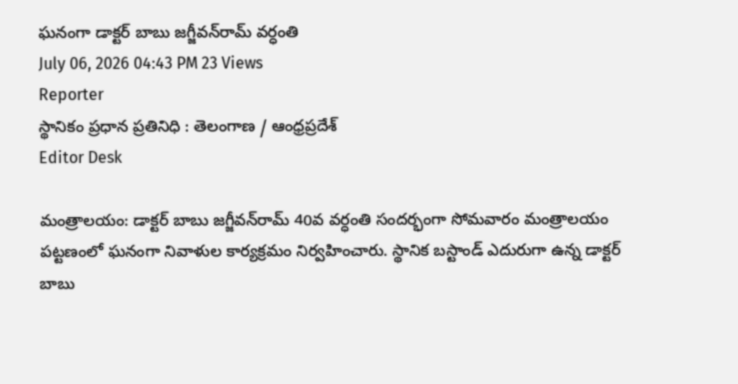ఘనంగా డాక్టర్ బాబు జగ్జీవన్‌రామ్ వర్ధంతి
July 06, 2026 04:43 PM 23 Views
Reporter
స్థానికం ప్రధాన ప్రతినిధి : తెలంగాణ / ఆంధ్రప్రదేశ్
Editor Desk

మంత్రాలయం: డాక్టర్ బాబు జగ్జీవన్‌రామ్ 40వ వర్ధంతి సందర్భంగా సోమవారం మంత్రాలయం పట్టణంలో ఘనంగా నివాళుల కార్యక్రమం నిర్వహించారు. స్థానిక బస్టాండ్ ఎదురుగా ఉన్న డాక్టర్ బాబు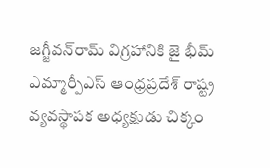జగ్జీవన్‌రామ్ విగ్రహానికి జై భీమ్ ఎమ్మార్పీఎస్ ఆంధ్రప్రదేశ్ రాష్ట్ర వ్యవస్థాపక అధ్యక్షుడు చిక్కం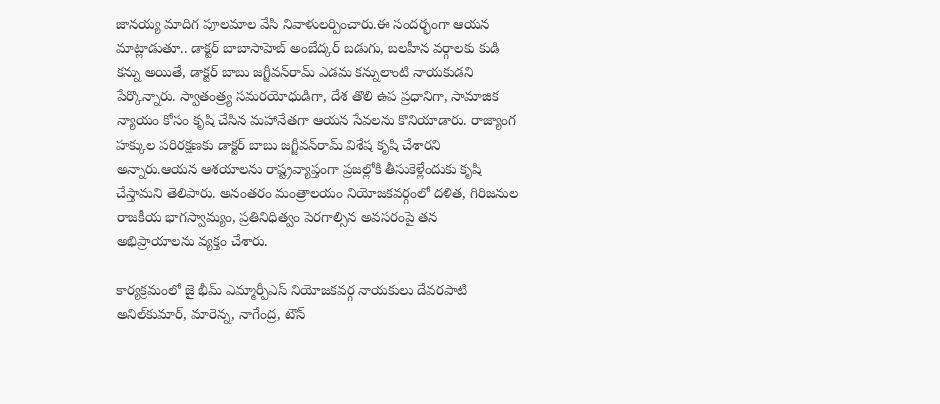జానయ్య మాదిగ పూలమాల వేసి నివాళులర్పించారు.ఈ సందర్భంగా ఆయన మాట్లాడుతూ.. డాక్టర్ బాబాసాహెబ్ అంబేద్కర్ బడుగు, బలహీన వర్గాలకు కుడి కన్ను అయితే, డాక్టర్ బాబు జగ్జీవన్‌రామ్ ఎడమ కన్నులాంటి నాయకుడని పేర్కొన్నారు. స్వాతంత్ర్య సమరయోధుడిగా, దేశ తొలి ఉప ప్రధానిగా, సామాజిక న్యాయం కోసం కృషి చేసిన మహానేతగా ఆయన సేవలను కొనియాడారు. రాజ్యాంగ హక్కుల పరిరక్షణకు డాక్టర్ బాబు జగ్జీవన్‌రామ్ విశేష కృషి చేశారని అన్నారు.ఆయన ఆశయాలను రాష్ట్రవ్యాప్తంగా ప్రజల్లోకి తీసుకెళ్లేందుకు కృషి చేస్తామని తెలిపారు. అనంతరం మంత్రాలయం నియోజకవర్గంలో దళిత, గిరిజనుల రాజకీయ భాగస్వామ్యం, ప్రతినిధిత్వం పెరగాల్సిన అవసరంపై తన అభిప్రాయాలను వ్యక్తం చేశారు.

కార్యక్రమంలో జై భీమ్ ఎమ్మార్పీఎస్ నియోజకవర్గ నాయకులు దేవరపాటి అనిల్‌కుమార్, మారెన్న, నాగేంద్ర, టౌన్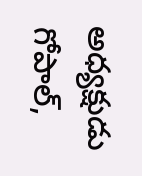అధ్యక్షుడు గోపాల్,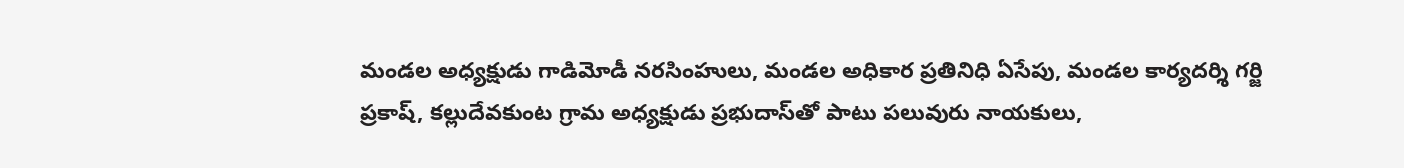మండల అధ్యక్షుడు గాడిమోడీ నరసింహులు, మండల అధికార ప్రతినిధి ఏసేపు, మండల కార్యదర్శి గర్జి ప్రకాష్, కల్లుదేవకుంట గ్రామ అధ్యక్షుడు ప్రభుదాస్‌తో పాటు పలువురు నాయకులు,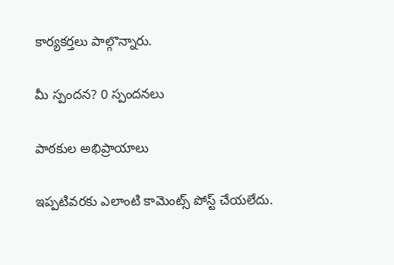కార్యకర్తలు పాల్గొన్నారు.

మీ స్పందన? 0 స్పందనలు

పాఠకుల అభిప్రాయాలు

ఇప్పటివరకు ఎలాంటి కామెంట్స్ పోస్ట్ చేయలేదు.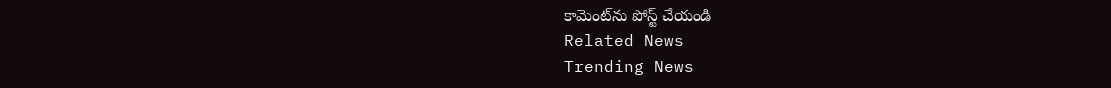కామెంట్‌ను పోస్ట్ చేయండి
Related News
Trending News